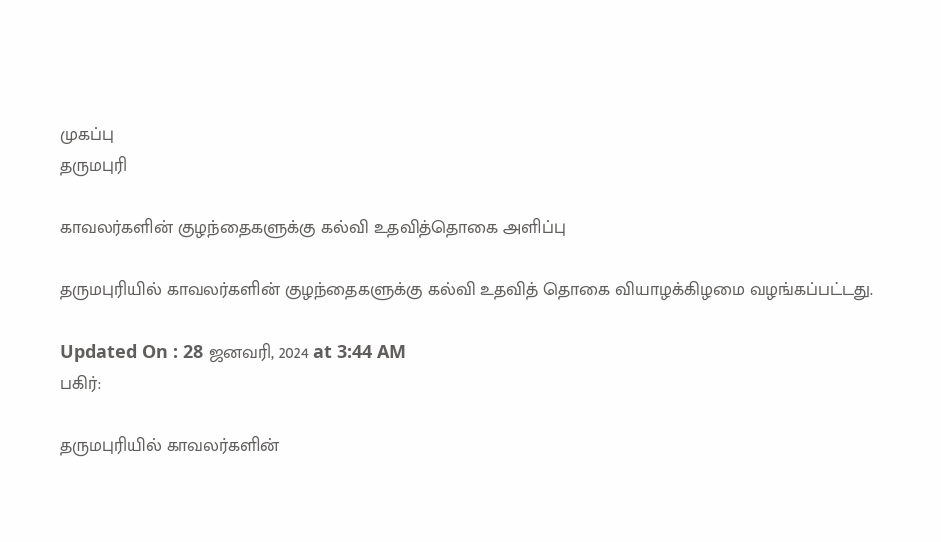முகப்பு
தருமபுரி

காவலர்களின் குழந்தைகளுக்கு கல்வி உதவித்தொகை அளிப்பு

தருமபுரியில் காவலர்களின் குழந்தைகளுக்கு கல்வி உதவித் தொகை வியாழக்கிழமை வழங்கப்பட்டது.

Updated On : 28 ஜனவரி, 2024 at 3:44 AM
பகிர்:

தருமபுரியில் காவலர்களின்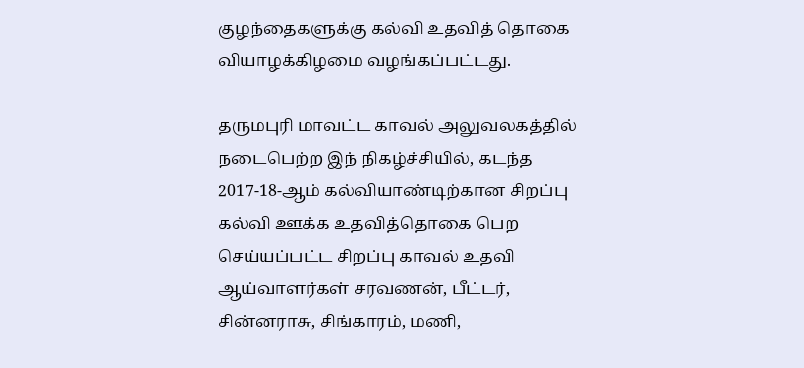குழந்தைகளுக்கு கல்வி உதவித் தொகை வியாழக்கிழமை வழங்கப்பட்டது.

தருமபுரி மாவட்ட காவல் அலுவலகத்தில் நடைபெற்ற இந் நிகழ்ச்சியில், கடந்த 2017-18-ஆம் கல்வியாண்டிற்கான சிறப்பு கல்வி ஊக்க உதவித்தொகை பெற செய்யப்பட்ட சிறப்பு காவல் உதவி ஆய்வாளர்கள் சரவணன், பீட்டர், சின்னராசு, சிங்காரம், மணி,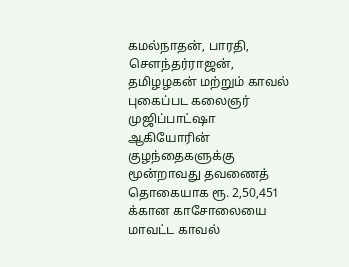கமல்நாதன், பாரதி, சௌந்தர்ராஜன், தமிழழகன் மற்றும் காவல் புகைப்பட கலைஞர் முஜிப்பாட்ஷா ஆகியோரின் குழந்தைகளுக்கு மூன்றாவது தவணைத் தொகையாக ரூ. 2,50,451 க்கான காசோலையை மாவட்ட காவல்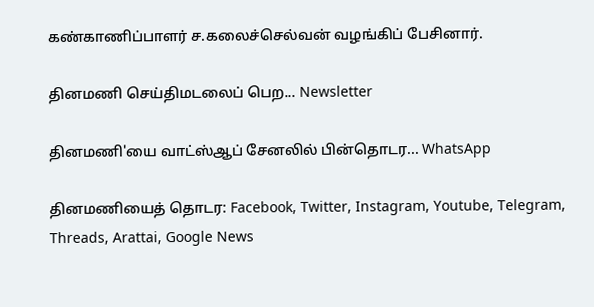கண்காணிப்பாளர் ச.கலைச்செல்வன் வழங்கிப் பேசினார்.

தினமணி செய்திமடலைப் பெற... Newsletter

தினமணி'யை வாட்ஸ்ஆப் சேனலில் பின்தொடர... WhatsApp

தினமணியைத் தொடர: Facebook, Twitter, Instagram, Youtube, Telegram, Threads, Arattai, Google News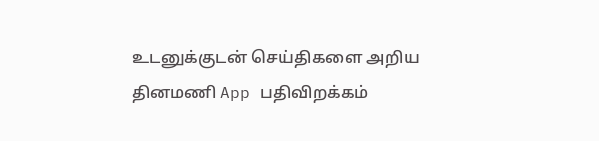உடனுக்குடன் செய்திகளை அறிய தினமணி App பதிவிறக்கம்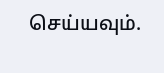செய்யவும்.